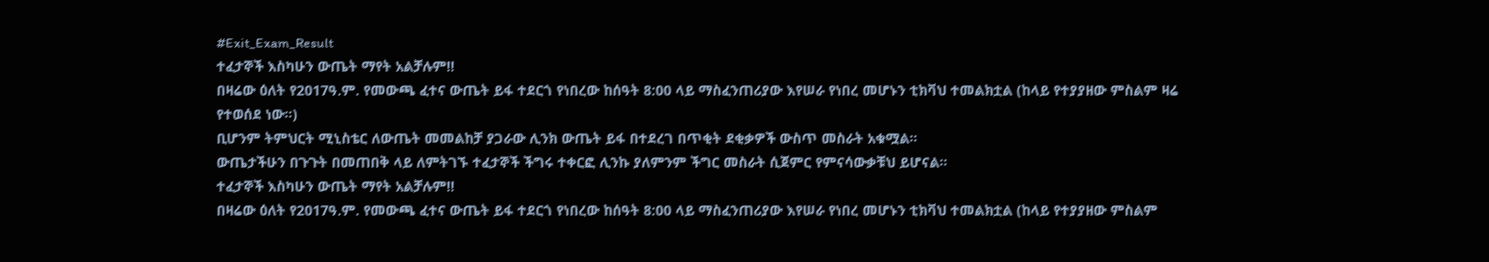#Exit_Exam_Result
ተፈታኞች እስካሁን ውጤት ማየት አልቻሉም‼
በዛሬው ዕለት የ2017ዓ.ም. የመውጫ ፈተና ውጤት ይፋ ተደርጎ የነበረው ከሰዓት 8:00 ላይ ማስፈንጠሪያው እየሠራ የነበረ መሆኑን ቲክቫህ ተመልክቷል (ከላይ የተያያዘው ምስልም ዛሬ የተወሰደ ነው።)
ቢሆንም ትምህርት ሚኒስቴር ለውጤት መመልከቻ ያጋራው ሊንክ ውጤት ይፋ በተደረገ በጥቂት ደቂቃዎች ውስጥ መስራት አቁሟል።
ውጤታችሁን በጉጉት በመጠበቅ ላይ ለምትገኙ ተፈታኞች ችግሩ ተቀርፎ ሊንኩ ያለምንም ችግር መስራት ሲጀምር የምናሳውቃቹህ ይሆናል።
ተፈታኞች እስካሁን ውጤት ማየት አልቻሉም‼
በዛሬው ዕለት የ2017ዓ.ም. የመውጫ ፈተና ውጤት ይፋ ተደርጎ የነበረው ከሰዓት 8:00 ላይ ማስፈንጠሪያው እየሠራ የነበረ መሆኑን ቲክቫህ ተመልክቷል (ከላይ የተያያዘው ምስልም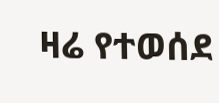ዛሬ የተወሰደ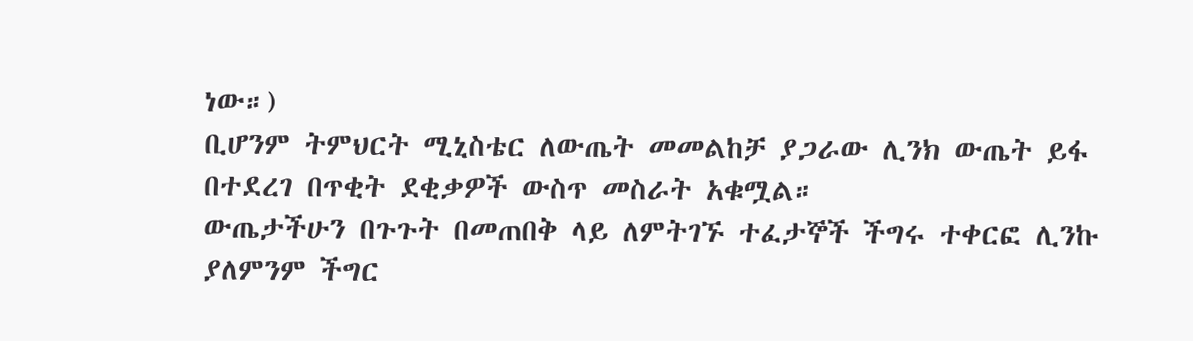ነው።)
ቢሆንም ትምህርት ሚኒስቴር ለውጤት መመልከቻ ያጋራው ሊንክ ውጤት ይፋ በተደረገ በጥቂት ደቂቃዎች ውስጥ መስራት አቁሟል።
ውጤታችሁን በጉጉት በመጠበቅ ላይ ለምትገኙ ተፈታኞች ችግሩ ተቀርፎ ሊንኩ ያለምንም ችግር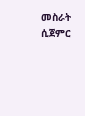መስራት ሲጀምር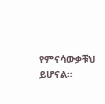የምናሳውቃቹህ ይሆናል።